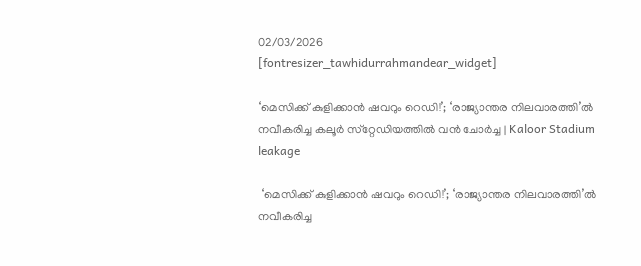02/03/2026
[fontresizer_tawhidurrahmandear_widget]

‘മെസിക്ക് കുളിക്കാൻ ഷവറും റെഡി!’; ‘രാജ്യാന്തര നിലവാരത്തി’ൽ നവീകരിച്ച കലൂർ സ്‌റ്റേഡിയത്തിൽ വൻ ചോർച്ച | Kaloor Stadium leakage

 ‘മെസിക്ക് കുളിക്കാൻ ഷവറും റെഡി!’; ‘രാജ്യാന്തര നിലവാരത്തി’ൽ നവീകരിച്ച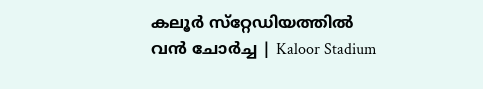കലൂർ സ്‌റ്റേഡിയത്തിൽ വൻ ചോർച്ച | Kaloor Stadium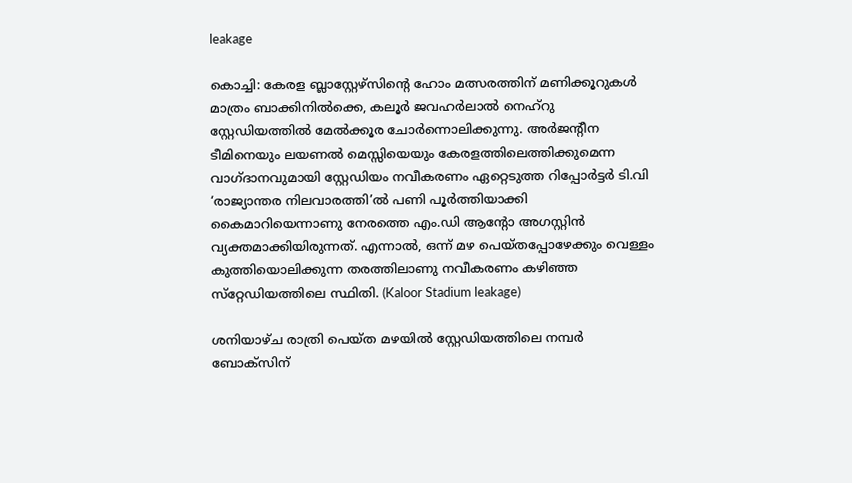leakage

കൊച്ചി: കേരള ബ്ലാസ്റ്റേഴ്‌സിന്റെ ഹോം മത്സരത്തിന് മണിക്കൂറുകൾ മാത്രം ബാക്കിനിൽക്കെ, കലൂർ ജവഹർലാൽ നെഹ്റു സ്റ്റേഡിയത്തിൽ മേൽക്കൂര ചോർന്നൊലിക്കുന്നു. അർജന്റീന ടീമിനെയും ലയണൽ മെസ്സിയെയും കേരളത്തിലെത്തിക്കുമെന്ന വാഗ്ദാനവുമായി സ്റ്റേഡിയം നവീകരണം ഏറ്റെടുത്ത റിപ്പോർട്ടർ ടി.വി ‘രാജ്യാന്തര നിലവാരത്തി’ൽ പണി പൂർത്തിയാക്കി കൈമാറിയെന്നാണു നേരത്തെ എം.ഡി ആന്റോ അഗസ്റ്റിൻ വ്യക്തമാക്കിയിരുന്നത്. എന്നാൽ, ഒന്ന് മഴ പെയ്തപ്പോഴേക്കും വെള്ളം കുത്തിയൊലിക്കുന്ന തരത്തിലാണു നവീകരണം കഴിഞ്ഞ സ്‌റ്റേഡിയത്തിലെ സ്ഥിതി. (Kaloor Stadium leakage)

ശനിയാഴ്ച രാത്രി പെയ്ത മഴയിൽ സ്റ്റേഡിയത്തിലെ നമ്പർ ബോക്‌സിന്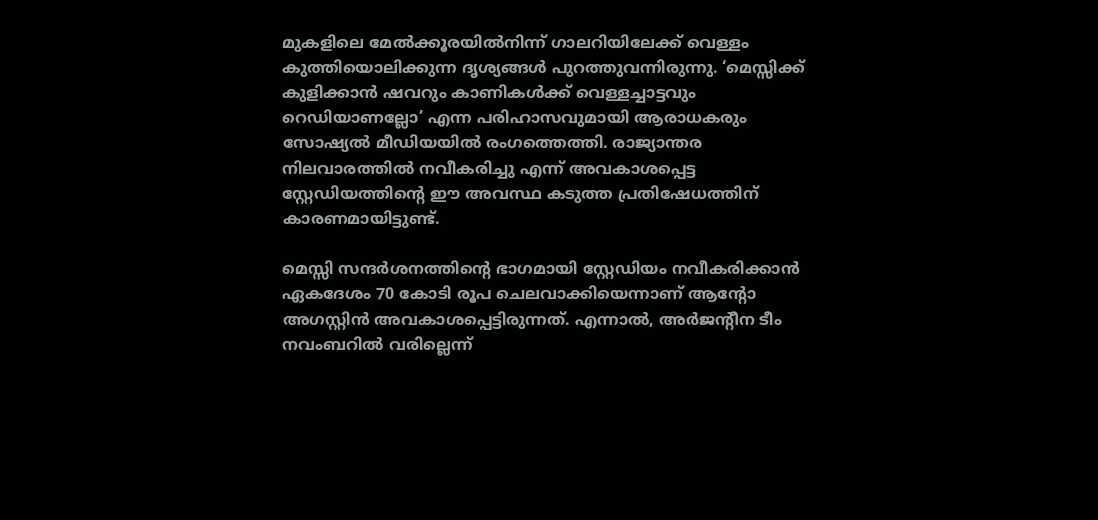മുകളിലെ മേൽക്കൂരയിൽനിന്ന് ഗാലറിയിലേക്ക് വെള്ളം കുത്തിയൊലിക്കുന്ന ദൃശ്യങ്ങൾ പുറത്തുവന്നിരുന്നു. ‘മെസ്സിക്ക് കുളിക്കാൻ ഷവറും കാണികൾക്ക് വെള്ളച്ചാട്ടവും റെഡിയാണല്ലോ’ എന്ന പരിഹാസവുമായി ആരാധകരും സോഷ്യൽ മീഡിയയിൽ രംഗത്തെത്തി. രാജ്യാന്തര നിലവാരത്തിൽ നവീകരിച്ചു എന്ന് അവകാശപ്പെട്ട സ്റ്റേഡിയത്തിന്റെ ഈ അവസ്ഥ കടുത്ത പ്രതിഷേധത്തിന് കാരണമായിട്ടുണ്ട്.

മെസ്സി സന്ദർശനത്തിന്റെ ഭാഗമായി സ്റ്റേഡിയം നവീകരിക്കാൻ ഏകദേശം 70 കോടി രൂപ ചെലവാക്കിയെന്നാണ് ആന്റോ അഗസ്റ്റിൻ അവകാശപ്പെട്ടിരുന്നത്. എന്നാൽ, അർജന്റീന ടീം നവംബറിൽ വരില്ലെന്ന്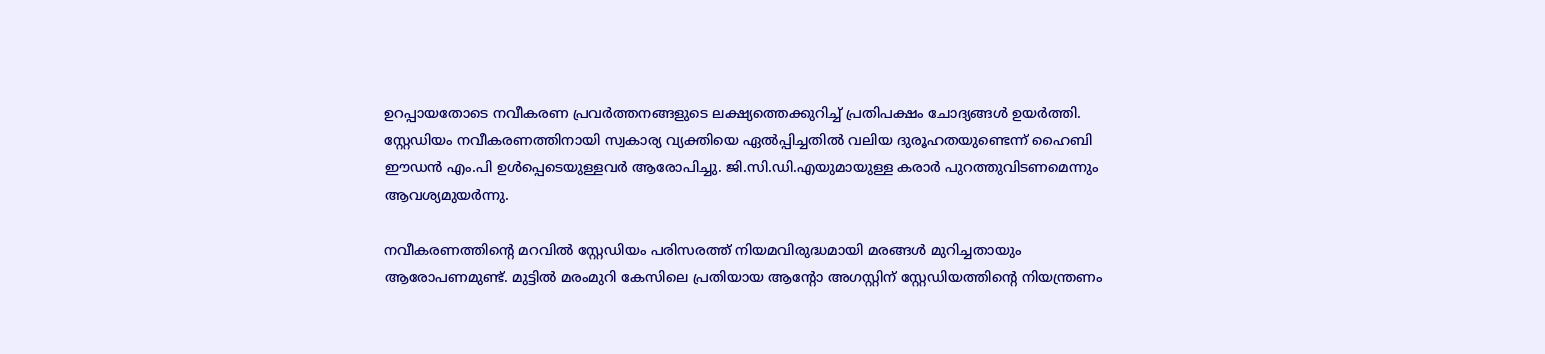ഉറപ്പായതോടെ നവീകരണ പ്രവർത്തനങ്ങളുടെ ലക്ഷ്യത്തെക്കുറിച്ച് പ്രതിപക്ഷം ചോദ്യങ്ങൾ ഉയർത്തി. സ്റ്റേഡിയം നവീകരണത്തിനായി സ്വകാര്യ വ്യക്തിയെ ഏൽപ്പിച്ചതിൽ വലിയ ദുരൂഹതയുണ്ടെന്ന് ഹൈബി ഈഡൻ എം.പി ഉൾപ്പെടെയുള്ളവർ ആരോപിച്ചു. ജി.സി.ഡി.എയുമായുള്ള കരാർ പുറത്തുവിടണമെന്നും ആവശ്യമുയർന്നു.

നവീകരണത്തിന്റെ മറവിൽ സ്റ്റേഡിയം പരിസരത്ത് നിയമവിരുദ്ധമായി മരങ്ങൾ മുറിച്ചതായും ആരോപണമുണ്ട്. മുട്ടിൽ മരംമുറി കേസിലെ പ്രതിയായ ആന്റോ അഗസ്റ്റിന് സ്റ്റേഡിയത്തിന്റെ നിയന്ത്രണം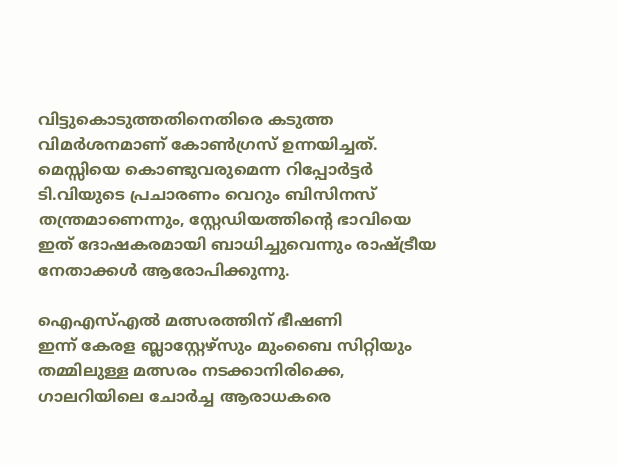വിട്ടുകൊടുത്തതിനെതിരെ കടുത്ത വിമർശനമാണ് കോൺഗ്രസ് ഉന്നയിച്ചത്. മെസ്സിയെ കൊണ്ടുവരുമെന്ന റിപ്പോർട്ടർ ടി.വിയുടെ പ്രചാരണം വെറും ബിസിനസ് തന്ത്രമാണെന്നും, സ്റ്റേഡിയത്തിന്റെ ഭാവിയെ ഇത് ദോഷകരമായി ബാധിച്ചുവെന്നും രാഷ്ട്രീയ നേതാക്കൾ ആരോപിക്കുന്നു.

ഐഎസ്എൽ മത്സരത്തിന് ഭീഷണി
ഇന്ന് കേരള ബ്ലാസ്റ്റേഴ്സും മുംബൈ സിറ്റിയും തമ്മിലുള്ള മത്സരം നടക്കാനിരിക്കെ, ഗാലറിയിലെ ചോർച്ച ആരാധകരെ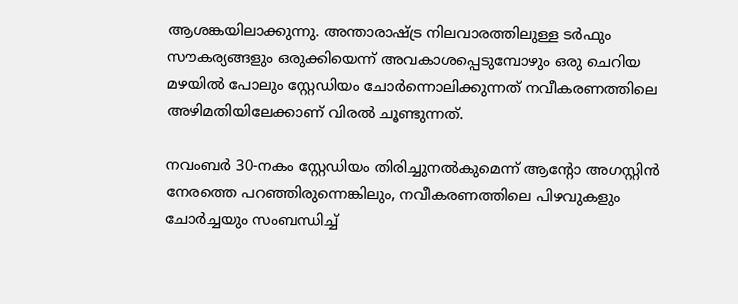ആശങ്കയിലാക്കുന്നു. അന്താരാഷ്ട്ര നിലവാരത്തിലുള്ള ടർഫും സൗകര്യങ്ങളും ഒരുക്കിയെന്ന് അവകാശപ്പെടുമ്പോഴും ഒരു ചെറിയ മഴയിൽ പോലും സ്റ്റേഡിയം ചോർന്നൊലിക്കുന്നത് നവീകരണത്തിലെ അഴിമതിയിലേക്കാണ് വിരൽ ചൂണ്ടുന്നത്.

നവംബർ 30-നകം സ്റ്റേഡിയം തിരിച്ചുനൽകുമെന്ന് ആന്റോ അഗസ്റ്റിൻ നേരത്തെ പറഞ്ഞിരുന്നെങ്കിലും, നവീകരണത്തിലെ പിഴവുകളും ചോർച്ചയും സംബന്ധിച്ച്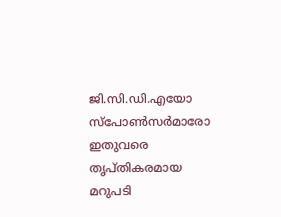ജി.സി.ഡി.എയോ സ്‌പോൺസർമാരോ ഇതുവരെ തൃപ്തികരമായ മറുപടി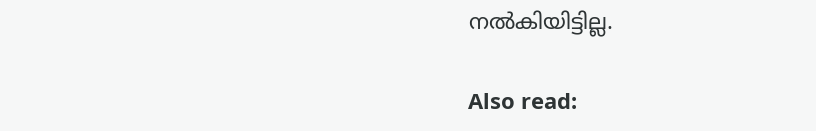നൽകിയിട്ടില്ല.

Also read: